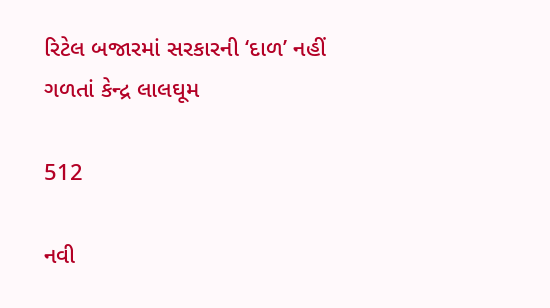રિટેલ બજારમાં સરકારની ‘દાળ’ નહીં ગળતાં કેન્દ્ર લાલઘૂમ

512

નવી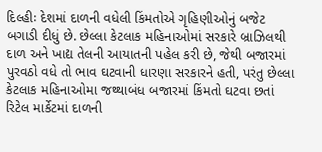દિલ્હીઃ દેશમાં દાળની વધેલી કિંમતોએ ગૃહિણીઓનું બજેટ બગાડી દીધું છે. છેલ્લા કેટલાક મહિનાઓમાં સરકારે બ્રાઝિલથી દાળ અને ખાદ્ય તેલની આયાતની પહેલ કરી છે, જેથી બજારમાં પુરવઠો વધે તો ભાવ ઘટવાની ધારણા સરકારને હતી, પરંતુ છેલ્લા કેટલાક મહિનાઓમા જથ્થાબંધ બજારમાં કિંમતો ઘટવા છતાં રિટેલ માર્કેટમાં દાળની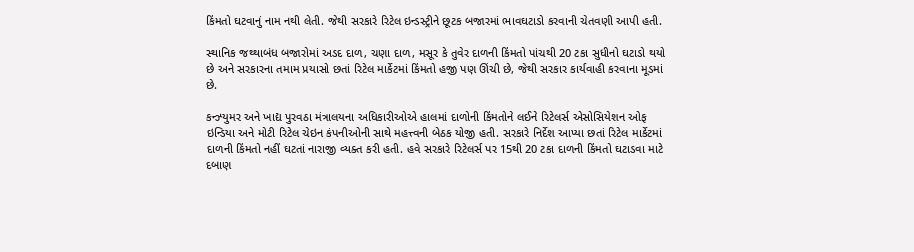કિંમતો ઘટવાનું નામ નથી લેતી. જેથી સરકારે રિટેલ ઇન્ડસ્ટ્રીને છૂટક બજારમાં ભાવઘટાડો કરવાની ચેતવણી આપી હતી.

સ્થાનિક જથ્થાબંધ બજારોમાં અડદ દાળ, ચણા દાળ, મસૂર કે તુવેર દાળની કિંમતો પાંચથી 20 ટકા સુધીનો ઘટાડો થયો છે અને સરકારના તમામ પ્રયાસો છતાં રિટેલ માર્કેટમાં કિંમતો હજી પણ ઊંચી છે, જેથી સરકાર કાર્યવાહી કરવાના મૂડમાં છે.

કન્ઝ્યુમર અને ખાદ્ય પુરવઠા મંત્રાલયના અધિકારીઓએ હાલમાં દાળોની કિંમતોને લઈને રિટેલર્સ એસોસિયેશન ઓફ ઇન્ડિયા અને મોટી રિટેલ ચેઇન કંપનીઓની સાથે મહત્ત્વની બેઠક યોજી હતી. સરકારે નિર્દેશ આપ્યા છતાં રિટેલ માર્કેટમાં દાળની કિંમતો નહીં ઘટતાં નારાજી વ્યક્ત કરી હતી. હવે સરકારે રિટેલર્સ પર 15થી 20 ટકા દાળની કિંમતો ઘટાડવા માટે દબાણ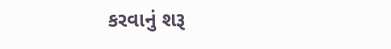કરવાનું શરૂ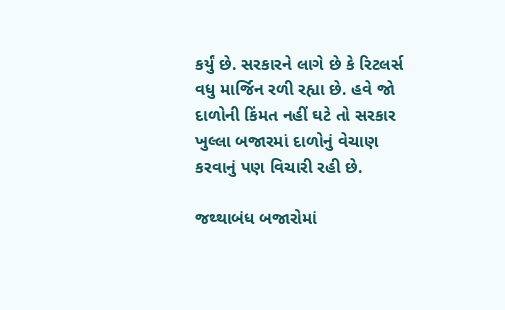કર્યું છે. સરકારને લાગે છે કે રિટલર્સ વધુ માર્જિન રળી રહ્યા છે. હવે જો દાળોની કિંમત નહીં ઘટે તો સરકાર ખુલ્લા બજારમાં દાળોનું વેચાણ કરવાનું પણ વિચારી રહી છે.

જથ્થાબંધ બજારોમાં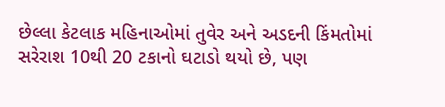છેલ્લા કેટલાક મહિનાઓમાં તુવેર અને અડદની કિંમતોમાં સરેરાશ 10થી 20 ટકાનો ઘટાડો થયો છે, પણ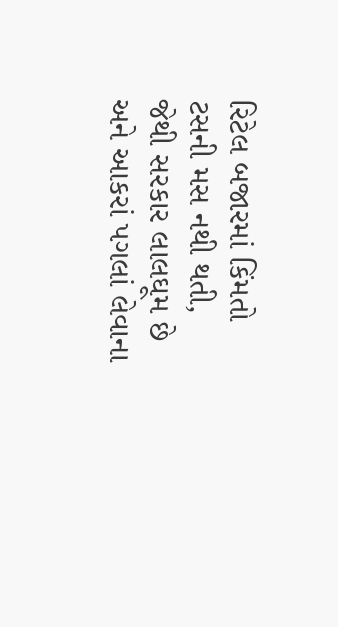રિટેલ બજારમાં કિંમતો ટસની મસ નથી થતી, જેથી સરકાર લાલઘૂમ છે અને આકરાં પગલાં લેવાના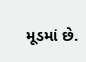મૂડમાં છે.